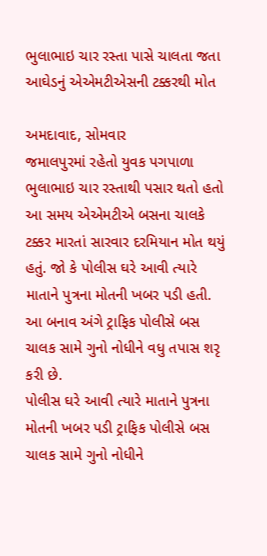ભુલાભાઇ ચાર રસ્તા પાસે ચાલતા જતા આઘેડનું એએમટીએસની ટક્કરથી મોત

અમદાવાદ, સોમવાર
જમાલપુરમાં રહેતો યુવક પગપાળા ભુલાભાઇ ચાર રસ્તાથી પસાર થતો હતો આ સમય એએમટીએ બસના ચાલકે ટક્કર મારતાં સારવાર દરમિયાન મોત થયું હતું. જો કે પોલીસ ઘરે આવી ત્યારે માતાને પુત્રના મોતની ખબર પડી હતી. આ બનાવ અંગે ટ્રાફિક પોલીસે બસ ચાલક સામે ગુનો નોધીને વધુ તપાસ શરૃ કરી છે.
પોલીસ ઘરે આવી ત્યારે માતાને પુત્રના મોતની ખબર પડી ટ્રાફિક પોલીસે બસ ચાલક સામે ગુનો નોધીને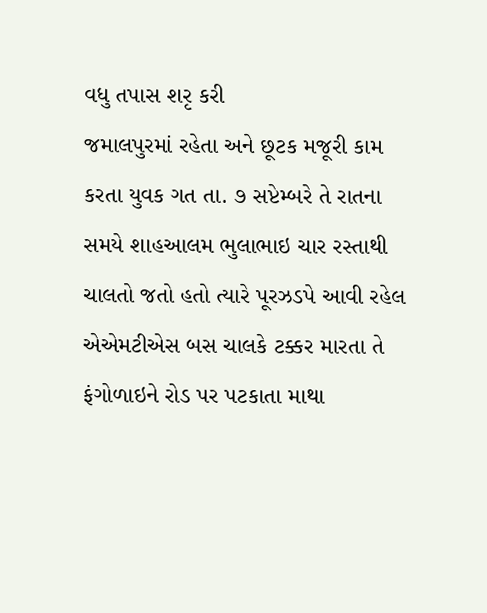વધુ તપાસ શરૃ કરી
જમાલપુરમાં રહેતા અને છૂટક મજૂરી કામ કરતા યુવક ગત તા. ૭ સપ્ટેમ્બરે તે રાતના સમયે શાહઆલમ ભુલાભાઇ ચાર રસ્તાથી ચાલતો જતો હતો ત્યારે પૂરઝડપે આવી રહેલ એએમટીએસ બસ ચાલકે ટક્કર મારતા તે ફંગોળાઇને રોડ પર પટકાતા માથા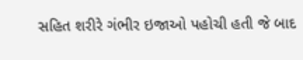સહિત શરીરે ગંભીર ઇજાઓ પહોચી હતી જે બાદ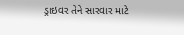ડ્રાઇવર તેને સારવાર માટે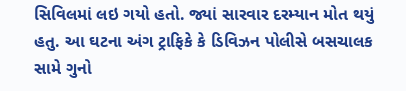સિવિલમાં લઇ ગયો હતો. જ્યાં સારવાર દરમ્યાન મોત થયું હતુ. આ ઘટના અંગ ટ્રાફિકે કે ડિવિઝન પોલીસે બસચાલક સામે ગુનો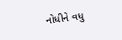નોધીને વધુ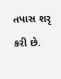તપાસ શરૃ કરી છે.